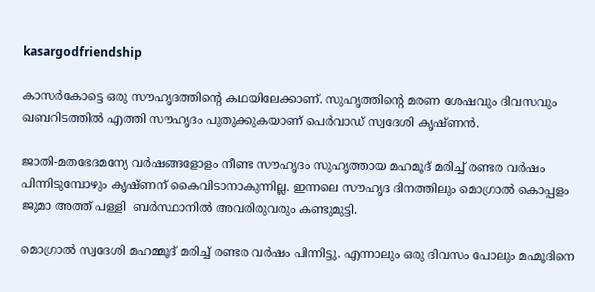kasargodfriendship

കാസർകോട്ടെ ഒരു സൗഹൃദത്തിന്‍റെ കഥയിലേക്കാണ്. സുഹൃത്തിന്‍റെ മരണ ശേഷവും ദിവസവും ഖബറിടത്തിൽ എത്തി സൗഹൃദം പുതുക്കുകയാണ് പെർവാഡ് സ്വദേശി കൃഷ്ണൻ.

ജാതി-മതഭേദമന്യേ വർഷങ്ങളോളം നീണ്ട സൗഹൃദം സുഹൃത്തായ മഹമൂദ് മരിച്ച് രണ്ടര വർഷം പിന്നിടുമ്പോഴും കൃഷ്ണന് കൈവിടാനാകുന്നില്ല. ഇന്നലെ സൗഹൃദ ദിനത്തിലും മൊഗ്രാൽ കൊപ്പളം ജുമാ അത്ത് പള്ളി  ബർസ്ഥാനിൽ അവരിരുവരും കണ്ടുമുട്ടി.

മൊഗ്രാൽ സ്വദേശി മഹമ്മൂദ് മരിച്ച് രണ്ടര വർഷം പിന്നിട്ടു. എന്നാലും ഒരു ദിവസം പോലും മഹ്മൂദിനെ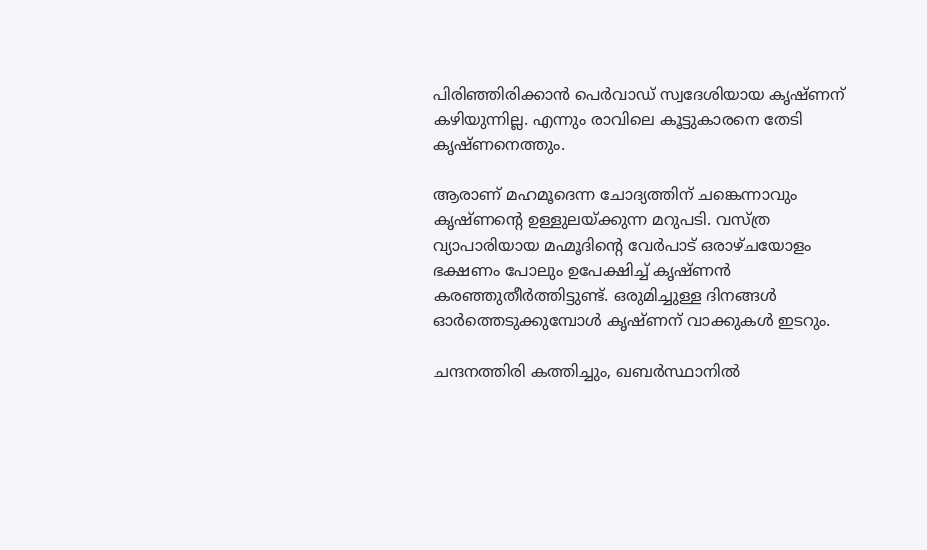പിരിഞ്ഞിരിക്കാൻ പെർവാഡ്‌ സ്വദേശിയായ കൃഷ്ണന് കഴിയുന്നില്ല. എന്നും രാവിലെ കൂട്ടുകാരനെ തേടി കൃഷ്ണനെത്തും.

ആരാണ് മഹമൂദെന്ന ചോദ്യത്തിന് ചങ്കെന്നാവും കൃഷ്ണന്റെ ഉള്ളുലയ്ക്കുന്ന മറുപടി. വസ്ത്ര വ്യാപാരിയായ മഹ്മൂദിന്‍റെ വേർപാട് ഒരാഴ്ചയോളം ഭക്ഷണം പോലും ഉപേക്ഷിച്ച് കൃഷ്ണൻ കരഞ്ഞുതീർത്തിട്ടുണ്ട്. ഒരുമിച്ചുള്ള ദിനങ്ങൾ ഓർത്തെടുക്കുമ്പോൾ കൃഷ്ണന് വാക്കുകൾ ഇടറും.

ചന്ദനത്തിരി കത്തിച്ചും, ഖബർസ്ഥാനിൽ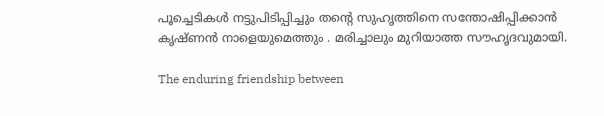പൂച്ചെടികൾ നട്ടുപിടിപ്പിച്ചും തന്റെ സുഹൃത്തിനെ സന്തോഷിപ്പിക്കാൻ കൃഷ്ണൻ നാളെയുമെത്തും . മരിച്ചാലും മുറിയാത്ത സൗഹൃദവുമായി.

The enduring friendship between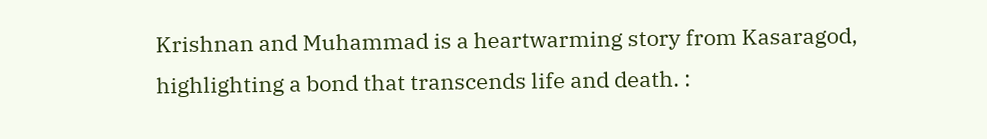Krishnan and Muhammad is a heartwarming story from Kasaragod, highlighting a bond that transcends life and death. :